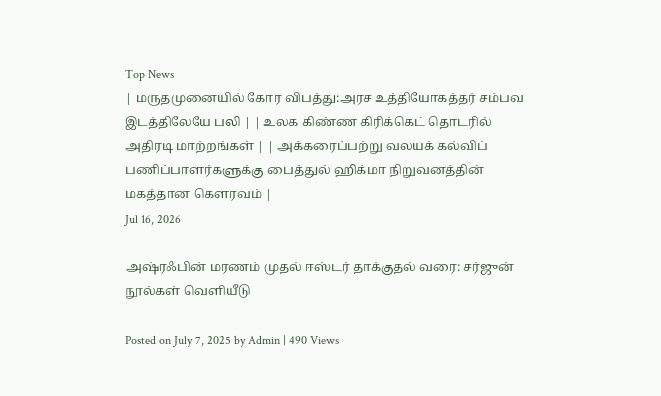Top News
| மருதமுனையில் கோர விபத்து:அரச உத்தியோகத்தர் சம்பவ இடத்திலேயே பலி | | உலக கிண்ண கிரிக்கெட் தொடரில் அதிரடி மாற்றங்கள் | | அக்கரைப்பற்று வலயக் கல்விப் பணிப்பாளர்களுக்கு பைத்துல் ஹிக்மா நிறுவனத்தின் மகத்தான கௌரவம் |
Jul 16, 2026

அஷ்ரஃபின் மரணம் முதல் ஈஸ்டர் தாக்குதல் வரை: சர்ஜுன் நூல்கள் வெளியீடு

Posted on July 7, 2025 by Admin | 490 Views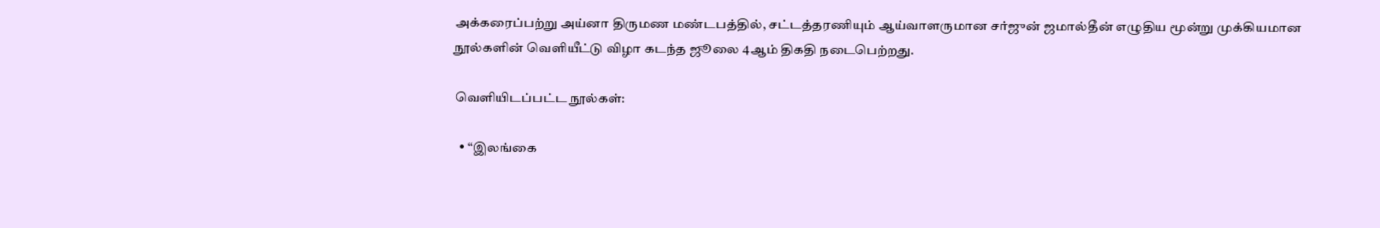அக்கரைப்பற்று அய்னா திருமண மண்டபத்தில், சட்டத்தரணியும் ஆய்வாளருமான சர்ஜுன் ஜமால்தீன் எழுதிய மூன்று முக்கியமான நூல்களின் வெளியீட்டு விழா கடந்த ஜூலை 4ஆம் திகதி நடைபெற்றது.

வெளியிடப்பட்ட நூல்கள்:

  • “இலங்கை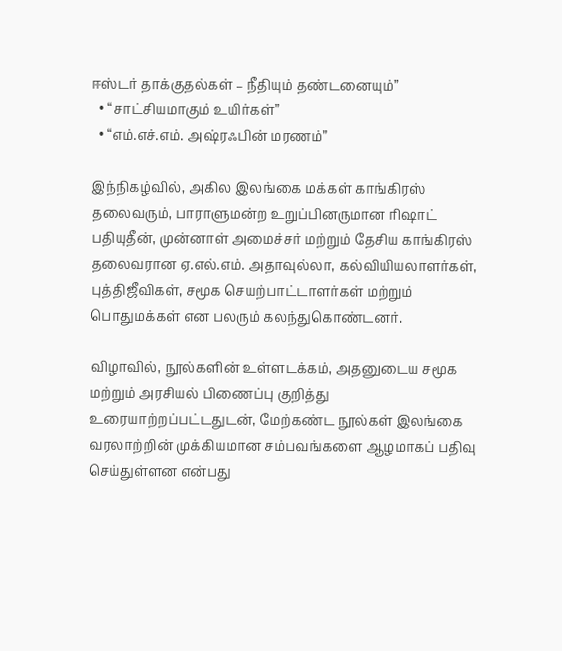ஈஸ்டர் தாக்குதல்கள் – நீதியும் தண்டனையும்”
  • “சாட்சியமாகும் உயிர்கள்”
  • “எம்.எச்.எம். அஷ்ரஃபின் மரணம்”

இந்நிகழ்வில், அகில இலங்கை மக்கள் காங்கிரஸ் தலைவரும், பாராளுமன்ற உறுப்பினருமான ரிஷாட் பதியுதீன், முன்னாள் அமைச்சர் மற்றும் தேசிய காங்கிரஸ் தலைவரான ஏ.எல்.எம். அதாவுல்லா, கல்வியியலாளர்கள், புத்திஜீவிகள், சமூக செயற்பாட்டாளர்கள் மற்றும் பொதுமக்கள் என பலரும் கலந்துகொண்டனர்.

விழாவில், நூல்களின் உள்ளடக்கம், அதனுடைய சமூக மற்றும் அரசியல் பிணைப்பு குறித்து உரையாற்றப்பட்டதுடன், மேற்கண்ட நூல்கள் இலங்கை வரலாற்றின் முக்கியமான சம்பவங்களை ஆழமாகப் பதிவு செய்துள்ளன என்பது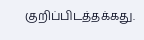குறிப்பிடத்தக்கது.